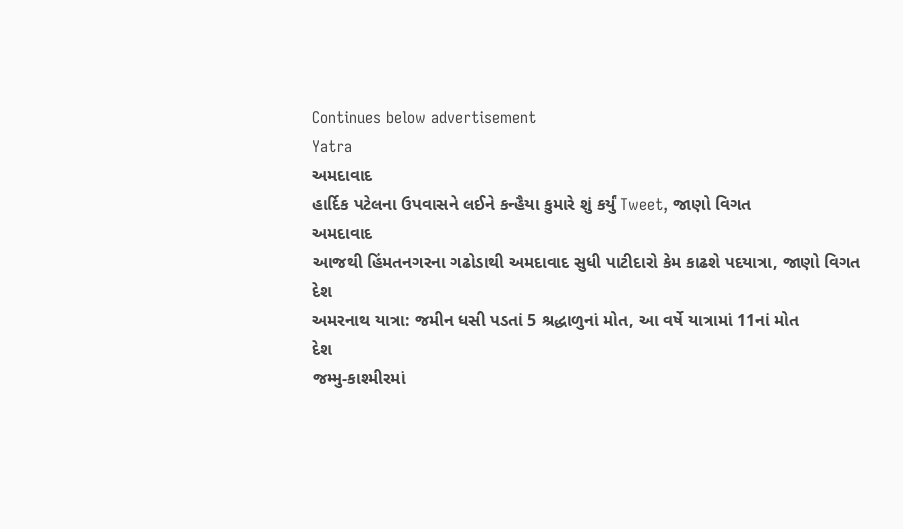Continues below advertisement
Yatra
અમદાવાદ
હાર્દિક પટેલના ઉપવાસને લઈને કન્હૈયા કુમારે શું કર્યું Tweet, જાણો વિગત
અમદાવાદ
આજથી હિંમતનગરના ગઢોડાથી અમદાવાદ સુધી પાટીદારો કેમ કાઢશે પદયાત્રા, જાણો વિગત
દેશ
અમરનાથ યાત્રા: જમીન ધસી પડતાં 5 શ્રદ્ધાળુનાં મોત, આ વર્ષે યાત્રામાં 11નાં મોત
દેશ
જમ્મુ-કાશ્મીરમાં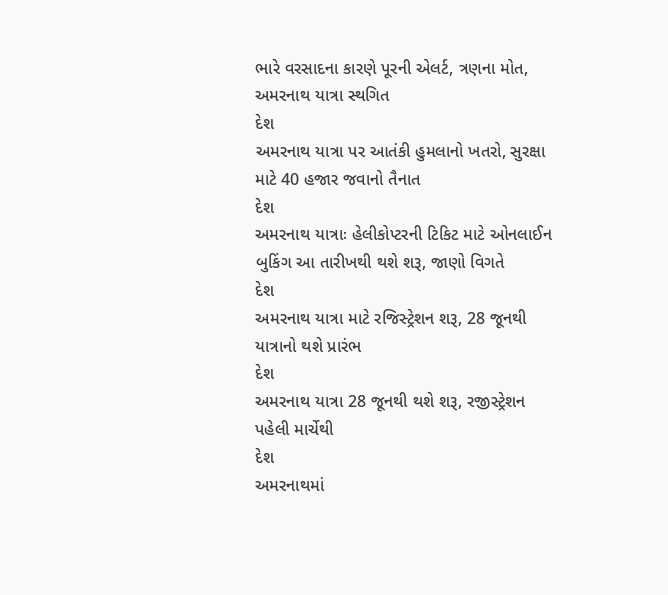ભારે વરસાદના કારણે પૂરની એલર્ટ, ત્રણના મોત, અમરનાથ યાત્રા સ્થગિત
દેશ
અમરનાથ યાત્રા પર આતંકી હુમલાનો ખતરો, સુરક્ષા માટે 40 હજાર જવાનો તૈનાત
દેશ
અમરનાથ યાત્રાઃ હેલીકોપ્ટરની ટિકિટ માટે ઓનલાઈન બુકિંગ આ તારીખથી થશે શરૂ, જાણો વિગતે
દેશ
અમરનાથ યાત્રા માટે રજિસ્ટ્રેશન શરૂ, 28 જૂનથી યાત્રાનો થશે પ્રારંભ
દેશ
અમરનાથ યાત્રા 28 જૂનથી થશે શરૂ, રજીસ્ટ્રેશન પહેલી માર્ચેથી
દેશ
અમરનાથમાં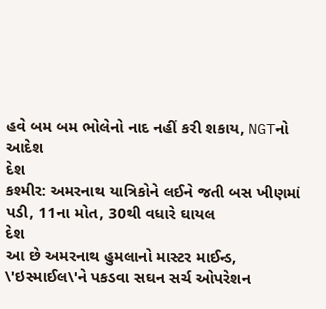હવે બમ બમ ભોલેનો નાદ નહીં કરી શકાય, NGTનો આદેશ
દેશ
કશ્મીર: અમરનાથ યાત્રિકોને લઈને જતી બસ ખીણમાં પડી, 11ના મોત, 30થી વધારે ઘાયલ
દેશ
આ છે અમરનાથ હુમલાનો માસ્ટર માઈન્ડ, \'ઇસ્માઈલ\'ને પકડવા સઘન સર્ચ ઓપરેશન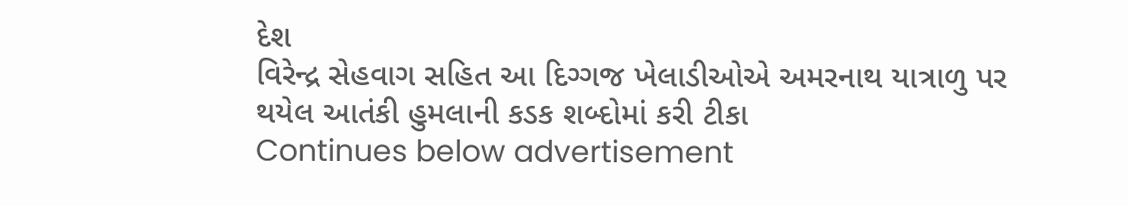દેશ
વિરેન્દ્ર સેહવાગ સહિત આ દિગ્ગજ ખેલાડીઓએ અમરનાથ યાત્રાળુ પર થયેલ આતંકી હુમલાની કડક શબ્દોમાં કરી ટીકા
Continues below advertisement